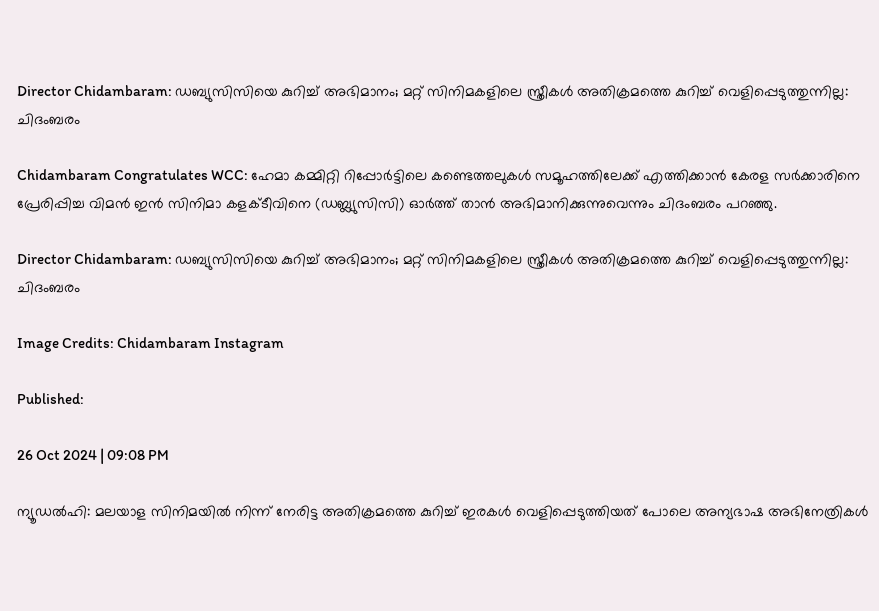Director Chidambaram: ഡബ്യുസിസിയെ കുറിച്ച് അഭിമാനം; മറ്റ് സിനിമകളിലെ സ്ത്രീകൾ അതിക്രമത്തെ കുറിച്ച് വെളിപ്പെടുത്തുന്നില്ല: ചിദംബരം

Chidambaram Congratulates WCC: ഹേമാ കമ്മിറ്റി റിപ്പോർട്ടിലെ കണ്ടെത്തലുകൾ സമൂഹത്തിലേക്ക് എത്തിക്കാൻ കേരള സർക്കാരിനെ പ്രേരിപ്പിച്ച വിമൻ ഇൻ സിനിമാ കളക്ടീവിനെ (ഡബ്ല്യുസിസി) ഓർത്ത് താൻ അഭിമാനിക്കുന്നുവെന്നും ചിദംബരം പറഞ്ഞു.

Director Chidambaram: ഡബ്യുസിസിയെ കുറിച്ച് അഭിമാനം; മറ്റ് സിനിമകളിലെ സ്ത്രീകൾ അതിക്രമത്തെ കുറിച്ച് വെളിപ്പെടുത്തുന്നില്ല: ചിദംബരം

Image Credits: Chidambaram Instagram

Published:

26 Oct 2024 | 09:08 PM

ന്യൂഡൽഹി: മലയാള സിനിമയിൽ നിന്ന് നേരിട്ട അതിക്രമത്തെ കുറിച്ച് ഇരകൾ വെളിപ്പെടുത്തിയത് പോലെ അന്യഭാഷ അഭിനേത്രികൾ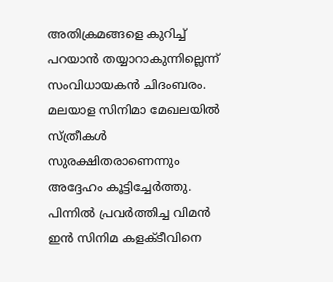അതിക്രമങ്ങളെ കുറിച്ച് പറയാൻ തയ്യാറാകുന്നില്ലെന്ന് സംവിധായകൻ ചിദംബരം. മലയാള സിനിമാ മേഖലയിൽ സ്ത്രീകൾ സുരക്ഷിതരാണെന്നും അദ്ദേഹം കൂട്ടിച്ചേർത്തു. പിന്നിൽ പ്രവർത്തിച്ച വിമൻ ഇൻ സിനിമ കളക്ടീവിനെ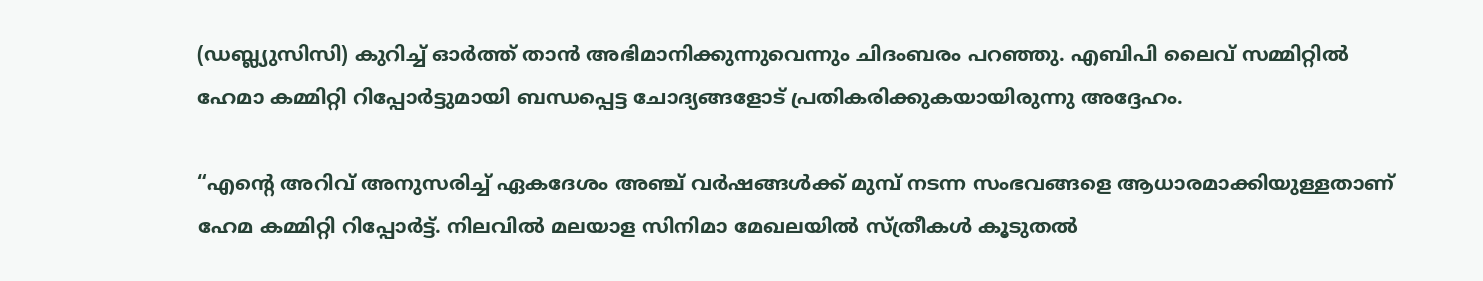(ഡബ്ല്യുസിസി) കുറിച്ച് ഓർത്ത് താൻ അഭിമാനിക്കുന്നുവെന്നും ചിദംബരം പറഞ്ഞു. എബിപി ലൈവ് സമ്മിറ്റിൽ ഹേമാ കമ്മിറ്റി റിപ്പോർട്ടുമായി ബന്ധപ്പെട്ട ചോദ്യങ്ങളോട് പ്രതികരിക്കുകയായിരുന്നു അദ്ദേഹം.

“എന്റെ അറിവ് അനുസരിച്ച് ഏകദേശം അഞ്ച് വർഷങ്ങൾക്ക് മുമ്പ് നടന്ന സംഭവങ്ങളെ ആധാരമാക്കിയുള്ളതാണ് ഹേമ കമ്മിറ്റി റിപ്പോർട്ട്. നിലവിൽ മലയാള സിനിമാ മേഖലയിൽ സ്ത്രീകൾ കൂടുതൽ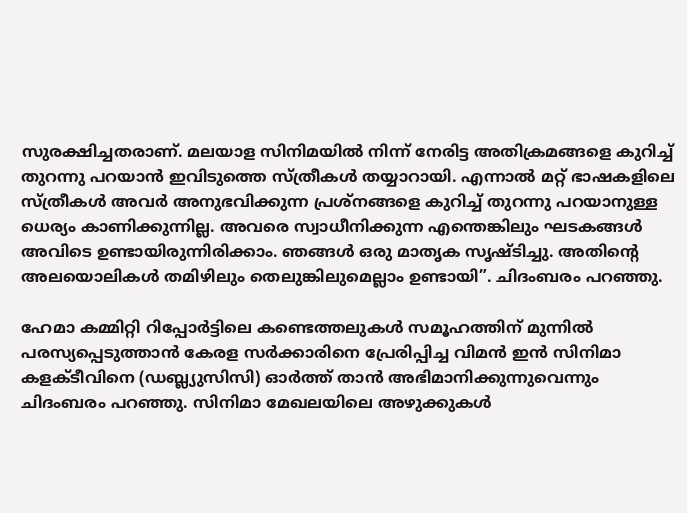സുരക്ഷിച്ചതരാണ്. മലയാള സിനിമയിൽ നിന്ന് നേരിട്ട അതിക്രമങ്ങളെ കുറിച്ച് തുറന്നു പറയാൻ ഇവിടുത്തെ സ്ത്രീകൾ തയ്യാറായി. എന്നാൽ മറ്റ് ഭാഷകളിലെ സ്ത്രീകൾ അവർ അനുഭവിക്കുന്ന പ്രശ്നങ്ങളെ കുറിച്ച് തുറന്നു പറയാനുള്ള ധെര്യം കാണിക്കുന്നില്ല. അവരെ സ്വാധീനിക്കുന്ന എന്തെങ്കിലും ഘടകങ്ങൾ അവിടെ ഉണ്ടായിരുന്നിരിക്കാം. ഞങ്ങൾ ഒരു മാതൃക സൃഷ്ടിച്ചു. അതിന്റെ അലയൊലികൾ തമിഴിലും തെലുങ്കിലുമെല്ലാം ഉണ്ടായി”. ചിദംബരം പറഞ്ഞു.

ഹേമാ കമ്മിറ്റി റിപ്പോർട്ടിലെ കണ്ടെത്തലുകൾ സമൂഹത്തിന് മുന്നിൽ പരസ്യപ്പെടുത്താൻ കേരള സർക്കാരിനെ പ്രേരിപ്പിച്ച വിമൻ ഇൻ സിനിമാ കളക്ടീവിനെ (ഡബ്ല്യുസിസി) ഓർത്ത് താൻ അഭിമാനിക്കുന്നുവെന്നും ചിദംബരം പറഞ്ഞു. സിനിമാ മേഖലയിലെ അഴുക്കുകൾ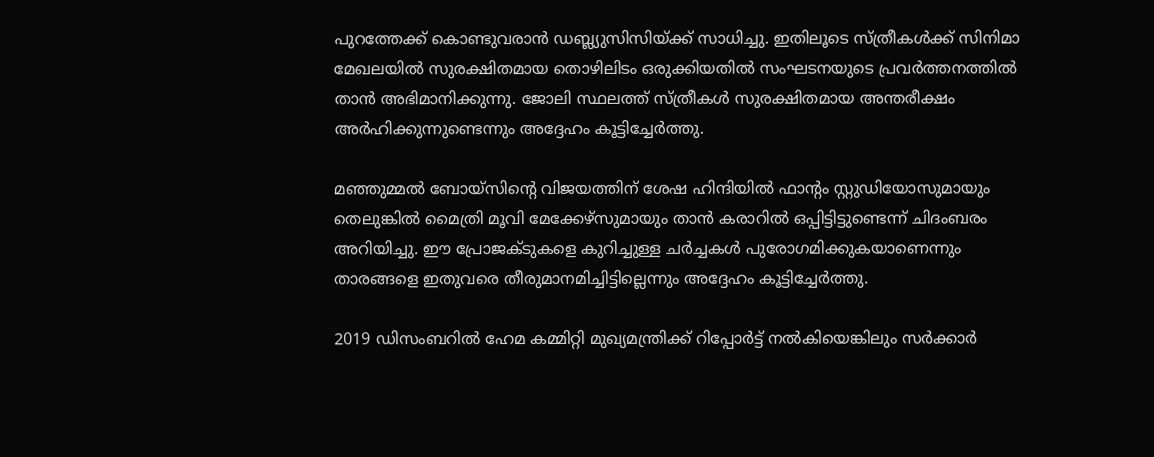പുറത്തേക്ക് കൊണ്ടുവരാൻ ഡബ്ല്യുസിസിയ്ക്ക് സാധിച്ചു. ഇതിലൂടെ സ്ത്രീകൾക്ക് സിനിമാ മേഖലയിൽ സുരക്ഷിതമായ തൊഴിലിടം ഒരുക്കിയതിൽ സംഘടനയുടെ പ്രവർത്തനത്തിൽ താൻ അഭിമാനിക്കുന്നു. ജോലി സ്ഥലത്ത് സ്ത്രീകൾ സുരക്ഷിതമായ അന്തരീക്ഷം അർഹിക്കുന്നുണ്ടെന്നും അദ്ദേഹം കൂട്ടിച്ചേർത്തു.

മഞ്ഞുമ്മൽ ബോയ്സിന്റെ വിജയത്തിന് ശേഷ ഹിന്ദിയിൽ ഫാൻ്റം സ്റ്റുഡിയോസുമായും തെലുങ്കിൽ മൈത്രി മൂവി മേക്കേഴ്‌സുമായും താൻ കരാറിൽ ഒപ്പിട്ടിട്ടുണ്ടെന്ന് ചിദംബരം അറിയിച്ചു. ഈ പ്രോജക്ടുകളെ കുറിച്ചുള്ള ചർച്ചകൾ പുരോഗമിക്കുകയാണെന്നും താരങ്ങളെ ഇതുവരെ തീരുമാനമിച്ചിട്ടില്ലെന്നും അദ്ദേഹം കൂട്ടിച്ചേർത്തു.

2019 ഡിസംബറിൽ ഹേമ കമ്മിറ്റി മുഖ്യമന്ത്രിക്ക് റിപ്പോർട്ട് നൽകിയെങ്കിലും സർക്കാർ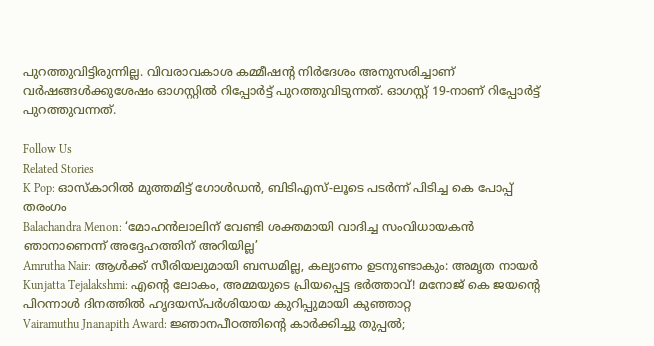പുറത്തുവിട്ടിരുന്നില്ല. വിവരാവകാശ കമ്മീഷന്റ നിർദേശം അനുസരിച്ചാണ് വർഷങ്ങൾക്കുശേഷം ഓഗസ്റ്റിൽ റിപ്പോർട്ട് പുറത്തുവിടുന്നത്. ഓഗസ്റ്റ് 19-നാണ് റിപ്പോർട്ട് പുറത്തുവന്നത്.

Follow Us
Related Stories
K Pop: ഓസ്കാറിൽ മുത്തമിട്ട് ഗോൾഡൻ, ബിടിഎസ്-ലൂടെ പടർന്ന് പിടിച്ച കെ പോപ്പ് തരംഗം
Balachandra Menon: ‘മോഹന്‍ലാലിന് വേണ്ടി ശക്തമായി വാദിച്ച സംവിധായകന്‍ ഞാനാണെന്ന്‌ അദ്ദേഹത്തിന് അറിയില്ല’
Amrutha Nair: ആള്‍ക്ക് സീരിയലുമായി ബന്ധമില്ല, കല്യാണം ഉടനുണ്ടാകും: അമൃത നായര്‍
Kunjatta Tejalakshmi: എന്റെ ലോകം, അമ്മയുടെ പ്രിയപ്പെട്ട ഭർത്താവ്! മനോജ് കെ ജയന്റെ പിറന്നാൾ ദിനത്തിൽ ഹൃദയസ്പർശിയായ കുറിപ്പുമായി കുഞ്ഞാറ്റ
Vairamuthu Jnanapith Award: ജ്ഞാനപീഠത്തിന്റെ കാർക്കിച്ചു തുപ്പൽ;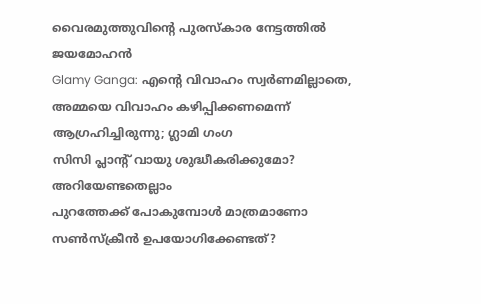വൈരമുത്തുവിന്റെ പുരസ്കാര നേട്ടത്തിൽ ജയമോഹൻ
Glamy Ganga: എൻ്റെ വിവാഹം സ്വർണമില്ലാതെ, അമ്മയെ വിവാഹം കഴിപ്പിക്കണമെന്ന് ആഗ്രഹിച്ചിരുന്നു; ഗ്ലാമി ഗംഗ
സിസി പ്ലാന്‍റ് വായു ശുദ്ധീകരിക്കുമോ? അറിയേണ്ടതെല്ലാം
പുറത്തേക്ക് പോകുമ്പോള്‍ മാത്രമാണോ സണ്‍സ്‌ക്രീന്‍ ഉപയോഗിക്കേണ്ടത്?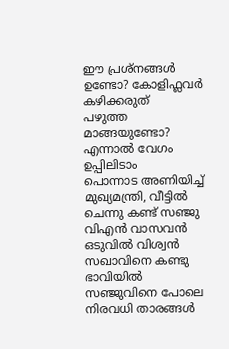ഈ പ്രശ്നങ്ങൾ ഉണ്ടോ? കോളിഫ്ലവർ കഴിക്കരുത്
പഴുത്ത മാങ്ങയുണ്ടോ? എന്നാല്‍ വേഗം ഉപ്പിലിടാം
പൊന്നാട അണിയിച്ച് മുഖ്യമന്ത്രി, വീട്ടിൽ ചെന്നു കണ്ട് സഞ്ജു
വിഎൻ വാസവൻ ഒടുവിൽ വിശ്വൻ സഖാവിനെ കണ്ടു
ഭാവിയില്‍ സഞ്ജുവിനെ പോലെ നിരവധി താരങ്ങള്‍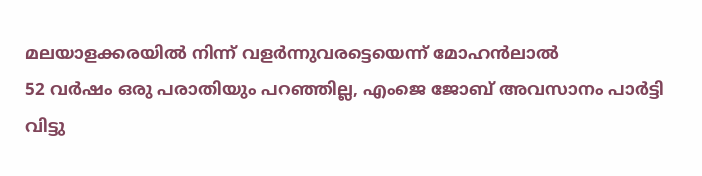മലയാളക്കരയില്‍ നിന്ന്‌ വളര്‍ന്നുവരട്ടെയെന്ന് മോഹന്‍ലാല്‍
52 വർഷം ഒരു പരാതിയും പറഞ്ഞില്ല, എംജെ ജോബ് അവസാനം പാർട്ടി വിട്ടു